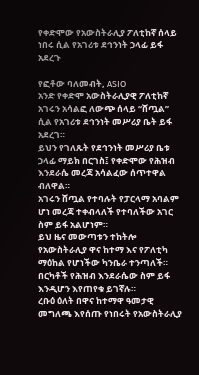የቀድሞው የአውስትራሊያ ፖለቲከኛ ሰላይ ነበሩ ሲል የአገሪቱ ደኅንነት ኃላፊ ይፋ አደረጉ

የፎቶው ባለመብት, ASIO
አንድ የቀድሞ አውስትራሊያዊ ፖለቲከኛ አገሩን አሳልፎ ለውጭ ሰላይ “ሸጧል” ሲል የአገሪቱ ደኅንነት መሥሪያ ቤት ይፋ አደረገ።
ይህን የገለጹት የደኅንነት መሥሪያ ቤቱ ኃላፊ ማይክ በርገስ፤ የቀድሞው የሕዝብ እንደራሴ መረጃ አሳልፈው ሰጥተዋል ብለዋል።
አገሩን ሸጧል የተባሉት የፓርላማ አባልም ሆነ መረጃ ተቀብላለች የተባለችው አገር ስም ይፋ አልሆነም።
ይህ ዜና መውጣቱን ተከትሎ የአውስትራሊያ ዋና ከተማ እና የፖለቲካ ማዕከል የሆነችው ካንቤራ ተንጣለች።
በርካቶች የሕዝብ እንደራሴው ስም ይፋ እንዲሆን እየጠየቁ ይገኛሉ።
ረቡዕ ዕለት በዋና ከተማዋ ዓመታዊ መግለጫ እየሰጡ የነበሩት የአውስትራሊያ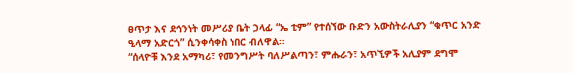ፀጥታ እና ደኅንነት መሥሪያ ቤት ኃላፊ “ኤ ቲም” የተሰኘው ቡድን አውስትራሊያን “ቁጥር አንድ ዒላማ አድርጎ” ሲንቀሳቀስ ነበር ብለዋል።
“ሰላዮቹ እንደ አማካሪ፣ የመንግሥት ባለሥልጣን፣ ምሑራን፣ አጥኚዎች አሊያም ደግሞ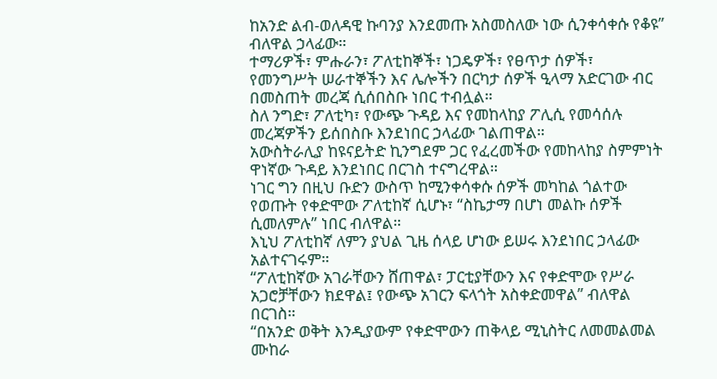ከአንድ ልብ-ወለዳዊ ኩባንያ እንደመጡ አስመስለው ነው ሲንቀሳቀሱ የቆዩ” ብለዋል ኃላፊው።
ተማሪዎች፣ ምሑራን፣ ፖለቲከኞች፣ ነጋዴዎች፣ የፀጥታ ሰዎች፣ የመንግሥት ሠራተኞችን እና ሌሎችን በርካታ ሰዎች ዒላማ አድርገው ብር በመስጠት መረጃ ሲሰበስቡ ነበር ተብሏል።
ስለ ንግድ፣ ፖለቲካ፣ የውጭ ጉዳይ እና የመከላከያ ፖሊሲ የመሳሰሉ መረጃዎችን ይሰበስቡ እንደነበር ኃላፊው ገልጠዋል።
አውስትራሊያ ከዩናይትድ ኪንግደም ጋር የፈረመችው የመከላከያ ስምምነት ዋነኛው ጉዳይ እንደነበር በርገስ ተናግረዋል።
ነገር ግን በዚህ ቡድን ውስጥ ከሚንቀሳቀሱ ሰዎች መካከል ጎልተው የወጡት የቀድሞው ፖለቲከኛ ሲሆኑ፣ “ስኬታማ በሆነ መልኩ ሰዎች ሲመለምሉ” ነበር ብለዋል።
እኒህ ፖለቲከኛ ለምን ያህል ጊዜ ሰላይ ሆነው ይሠሩ እንደነበር ኃላፊው አልተናገሩም።
“ፖለቲከኛው አገራቸውን ሸጠዋል፣ ፓርቲያቸውን እና የቀድሞው የሥራ አጋሮቻቸውን ክደዋል፤ የውጭ አገርን ፍላጎት አስቀድመዋል” ብለዋል በርገስ።
“በአንድ ወቅት እንዲያውም የቀድሞውን ጠቅላይ ሚኒስትር ለመመልመል ሙከራ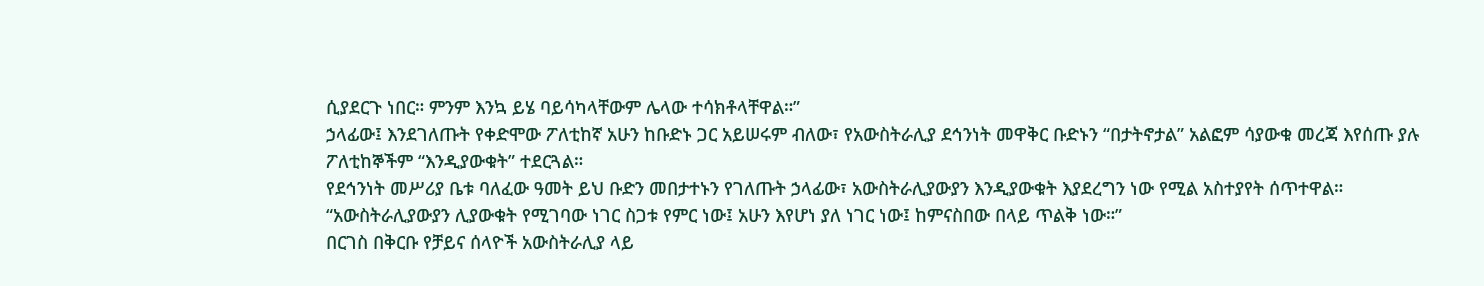ሲያደርጉ ነበር። ምንም እንኳ ይሄ ባይሳካላቸውም ሌላው ተሳክቶላቸዋል።”
ኃላፊው፤ እንደገለጡት የቀድሞው ፖለቲከኛ አሁን ከቡድኑ ጋር አይሠሩም ብለው፣ የአውስትራሊያ ደኅንነት መዋቅር ቡድኑን “በታትኖታል” አልፎም ሳያውቁ መረጃ እየሰጡ ያሉ ፖለቲከኞችም “እንዲያውቁት” ተደርጓል።
የደኅንነት መሥሪያ ቤቱ ባለፈው ዓመት ይህ ቡድን መበታተኑን የገለጡት ኃላፊው፣ አውስትራሊያውያን እንዲያውቁት እያደረግን ነው የሚል አስተያየት ሰጥተዋል።
“አውስትራሊያውያን ሊያውቁት የሚገባው ነገር ስጋቱ የምር ነው፤ አሁን እየሆነ ያለ ነገር ነው፤ ከምናስበው በላይ ጥልቅ ነው።”
በርገስ በቅርቡ የቻይና ሰላዮች አውስትራሊያ ላይ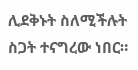ሊደቅኑት ስለሚችሉት ስጋት ተናግረው ነበር።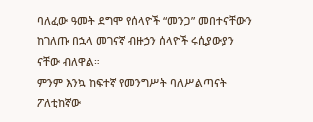ባለፈው ዓመት ደግሞ የሰላዮች “መንጋ” መበተናቸውን ከገለጡ በኋላ መገናኛ ብዙኃን ሰላዮች ሩሲያውያን ናቸው ብለዋል።
ምንም እንኳ ከፍተኛ የመንግሥት ባለሥልጣናት ፖለቲከኛው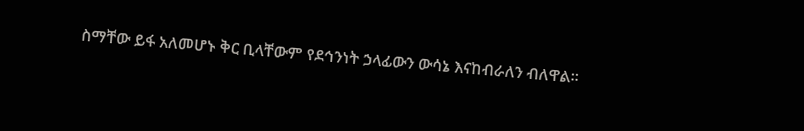ስማቸው ይፋ አለመሆኑ ቅር ቢላቸውም የደኅንነት ኃላፊውን ውሳኔ እናከብራለን ብለዋል።